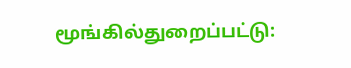மூங்கில்துறைப்பட்டு: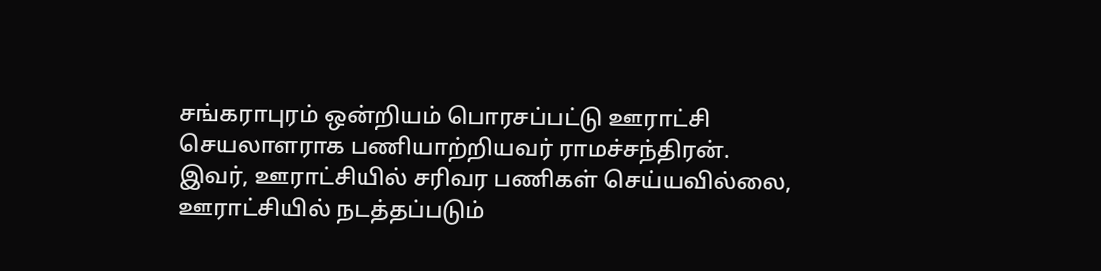சங்கராபுரம் ஒன்றியம் பொரசப்பட்டு ஊராட்சி செயலாளராக பணியாற்றியவர் ராமச்சந்திரன். இவர், ஊராட்சியில் சரிவர பணிகள் செய்யவில்லை, ஊராட்சியில் நடத்தப்படும்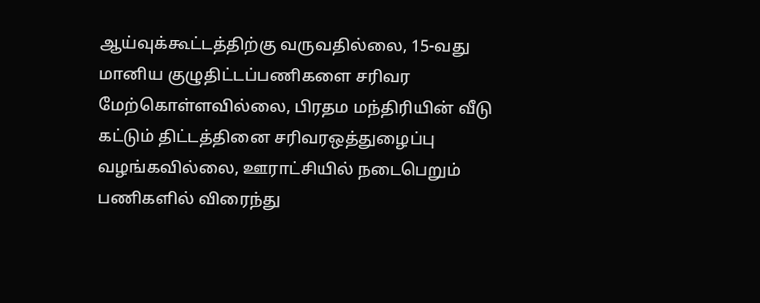ஆய்வுக்கூட்டத்திற்கு வருவதில்லை, 15-வது மானிய குழுதிட்டப்பணிகளை சரிவர மேற்கொள்ளவில்லை, பிரதம மந்திரியின் வீடு கட்டும் திட்டத்தினை சரிவரஒத்துழைப்பு வழங்கவில்லை, ஊராட்சியில் நடைபெறும் பணிகளில் விரைந்து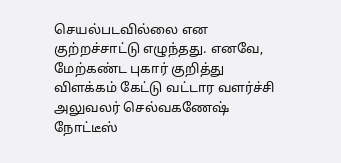செயல்படவில்லை என குற்றச்சாட்டு எழுந்தது. எனவே, மேற்கண்ட புகார் குறித்து விளக்கம் கேட்டு வட்டார வளர்ச்சி அலுவலர் செல்வகணேஷ் நோட்டீஸ்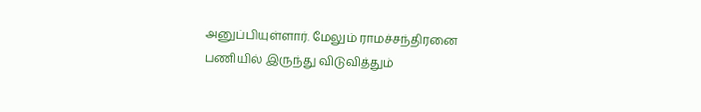அனுப்பியுள்ளார். மேலும் ராமச்சந்திரனை பணியில் இருந்து விடுவித்தும்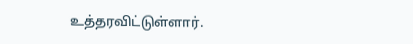உத்தரவிட்டுள்ளார்.